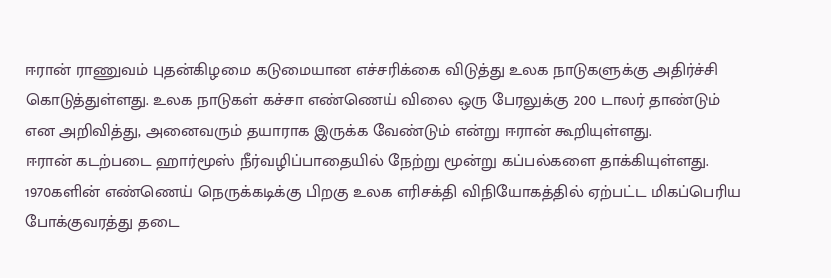ஈரான் ராணுவம் புதன்கிழமை கடுமையான எச்சரிக்கை விடுத்து உலக நாடுகளுக்கு அதிர்ச்சி கொடுத்துள்ளது. உலக நாடுகள் கச்சா எண்ணெய் விலை ஒரு பேரலுக்கு 200 டாலர் தாண்டும் என அறிவித்து, அனைவரும் தயாராக இருக்க வேண்டும் என்று ஈரான் கூறியுள்ளது.
ஈரான் கடற்படை ஹார்மூஸ் நீர்வழிப்பாதையில் நேற்று மூன்று கப்பல்களை தாக்கியுள்ளது. 1970களின் எண்ணெய் நெருக்கடிக்கு பிறகு உலக எரிசக்தி விநியோகத்தில் ஏற்பட்ட மிகப்பெரிய போக்குவரத்து தடை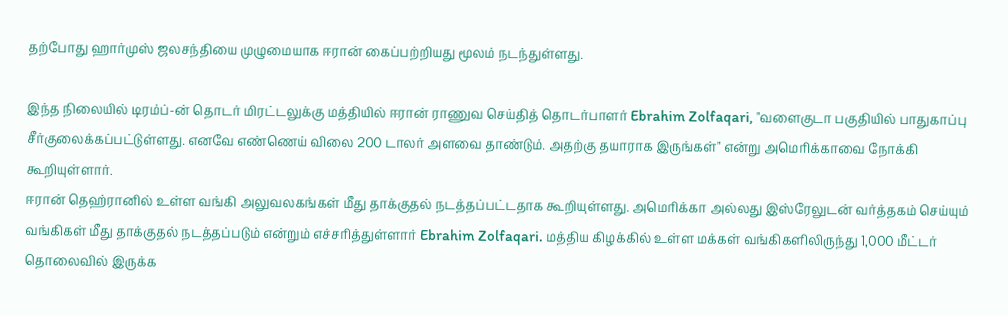தற்போது ஹார்முஸ் ஜலசந்தியை முழுமையாக ஈரான் கைப்பற்றியது மூலம் நடந்துள்ளது.

இந்த நிலையில் டிரம்ப்-ன் தொடர் மிரட்டலுக்கு மத்தியில் ஈரான் ராணுவ செய்தித் தொடர்பாளர் Ebrahim Zolfaqari, "வளைகுடா பகுதியில் பாதுகாப்பு சீர்குலைக்கப்பட்டுள்ளது. எனவே எண்ணெய் விலை 200 டாலர் அளவை தாண்டும். அதற்கு தயாராக இருங்கள்" என்று அமெரிக்காவை நோக்கி கூறியுள்ளார்.
ஈரான் தெஹ்ரானில் உள்ள வங்கி அலுவலகங்கள் மீது தாக்குதல் நடத்தப்பட்டதாக கூறியுள்ளது. அமெரிக்கா அல்லது இஸ்ரேலுடன் வர்த்தகம் செய்யும் வங்கிகள் மீது தாக்குதல் நடத்தப்படும் என்றும் எச்சரித்துள்ளார் Ebrahim Zolfaqari. மத்திய கிழக்கில் உள்ள மக்கள் வங்கிகளிலிருந்து 1,000 மீட்டர் தொலைவில் இருக்க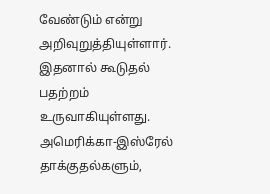வேண்டும் என்று அறிவுறுத்தியுள்ளார். இதனால் கூடுதல் பதற்றம் உருவாகியுள்ளது.
அமெரிக்கா-இஸ்ரேல் தாக்குதல்களும்,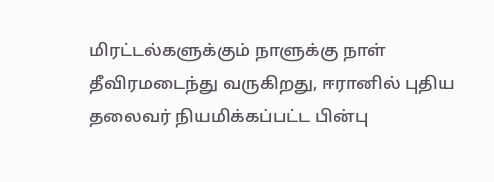மிரட்டல்களுக்கும் நாளுக்கு நாள் தீவிரமடைந்து வருகிறது, ஈரானில் புதிய தலைவர் நியமிக்கப்பட்ட பின்பு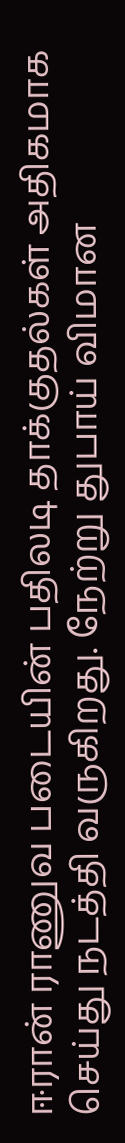ஈரான் ராணுவ படையின் பதிலடி தாக்குதல்கள் அதிகமாக செய்து நடத்தி வருகிறது. நேற்று துபாய் விமான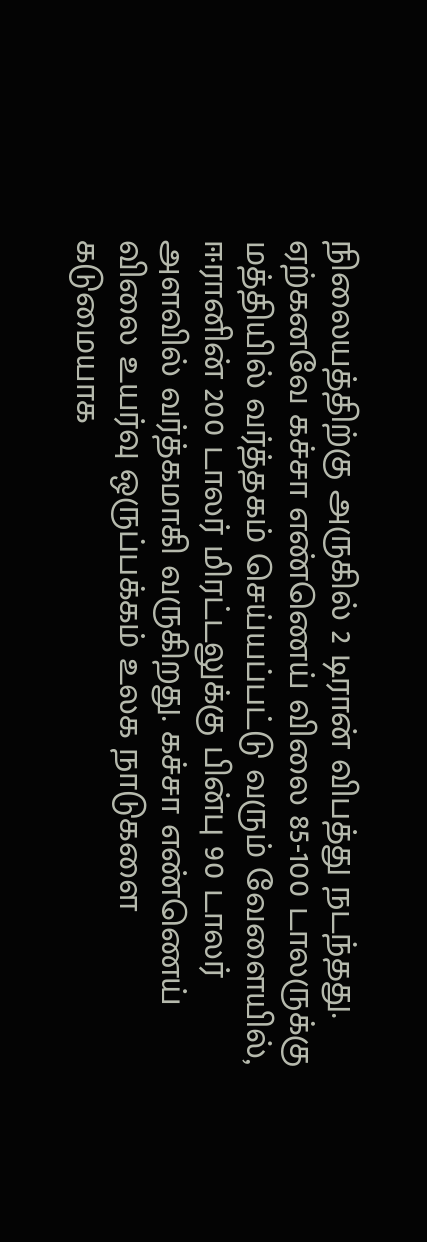நிலையத்திற்கு அருகில் 2 டிரான் விபத்து நடந்தது.
ஏற்கனவே கச்சா எண்ணெய் விலை 85-100 டாலருக்கு மத்தியில் வர்த்தகம் செய்யப்பட்டு வரும் வேளையில், ஈரானின் 200 டாலர் மிரட்டலுக்கு பின்பு 90 டாலர் அளவில் வர்த்கமாகி வருகிறது. கச்சா எண்ணெய் விலை உயர்வு ஒருப்பக்கம் உலக நாடுகளை கடுமையாக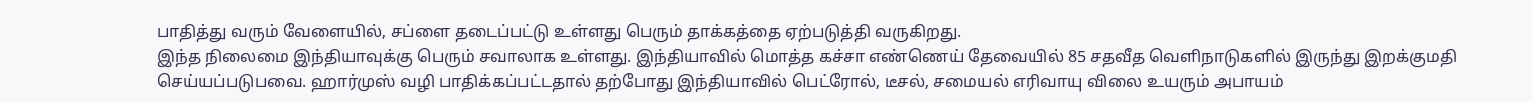பாதித்து வரும் வேளையில், சப்ளை தடைப்பட்டு உள்ளது பெரும் தாக்கத்தை ஏற்படுத்தி வருகிறது.
இந்த நிலைமை இந்தியாவுக்கு பெரும் சவாலாக உள்ளது. இந்தியாவில் மொத்த கச்சா எண்ணெய் தேவையில் 85 சதவீத வெளிநாடுகளில் இருந்து இறக்குமதி செய்யப்படுபவை. ஹார்முஸ் வழி பாதிக்கப்பட்டதால் தற்போது இந்தியாவில் பெட்ரோல், டீசல், சமையல் எரிவாயு விலை உயரும் அபாயம்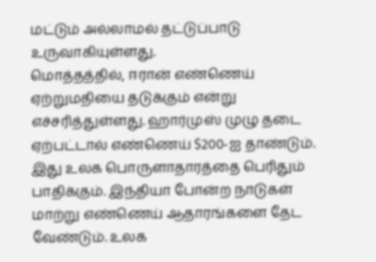மட்டும் அல்லாமல் தட்டுப்பாடு உருவாகியுள்ளது.
மொத்தத்தில், ஈரான் எண்ணெய் ஏற்றுமதியை தடுக்கும் என்று எச்சரித்துள்ளது. ஹார்முஸ் முழு தடை ஏற்பட்டால் எண்ணெய் $200-ஐ தாண்டும். இது உலக பொருளாதாரத்தை பெரிதும் பாதிக்கும். இந்தியா போன்ற நாடுகள் மாற்று எண்ணெய் ஆதாரங்களை தேட வேண்டும். உலக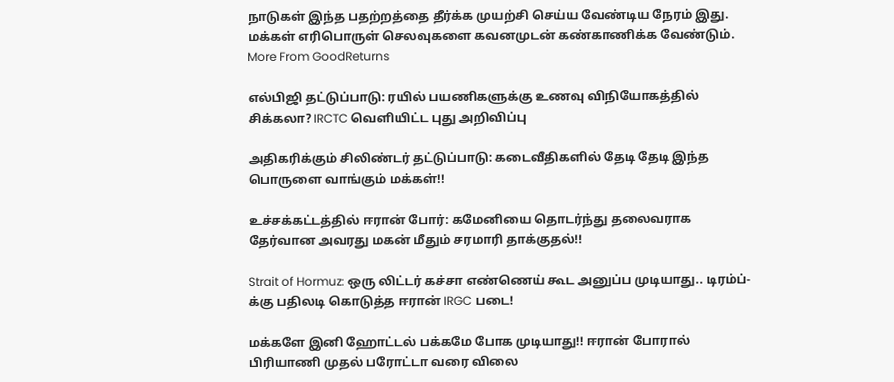நாடுகள் இந்த பதற்றத்தை தீர்க்க முயற்சி செய்ய வேண்டிய நேரம் இது. மக்கள் எரிபொருள் செலவுகளை கவனமுடன் கண்காணிக்க வேண்டும்.
More From GoodReturns

எல்பிஜி தட்டுப்பாடு: ரயில் பயணிகளுக்கு உணவு விநியோகத்தில் சிக்கலா? IRCTC வெளியிட்ட புது அறிவிப்பு

அதிகரிக்கும் சிலிண்டர் தட்டுப்பாடு: கடைவீதிகளில் தேடி தேடி இந்த பொருளை வாங்கும் மக்கள்!!

உச்சக்கட்டத்தில் ஈரான் போர்: கமேனியை தொடர்ந்து தலைவராக தேர்வான அவரது மகன் மீதும் சரமாரி தாக்குதல்!!

Strait of Hormuz: ஒரு லிட்டர் கச்சா எண்ணெய் கூட அனுப்ப முடியாது.. டிரம்ப்-க்கு பதிலடி கொடுத்த ஈரான் IRGC படை!

மக்களே இனி ஹோட்டல் பக்கமே போக முடியாது!! ஈரான் போரால் பிரியாணி முதல் பரோட்டா வரை விலை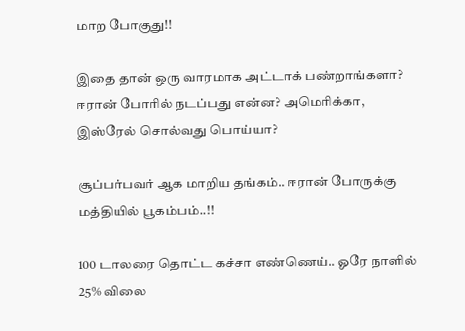மாற போகுது!!

இதை தான் ஒரு வாரமாக அட்டாக் பண்றாங்களா? ஈரான் போரில் நடப்பது என்ன? அமெரிக்கா, இஸ்ரேல் சொல்வது பொய்யா?

சூப்பர்பவர் ஆக மாறிய தங்கம்.. ஈரான் போருக்கு மத்தியில் பூகம்பம்..!!

100 டாலரை தொட்ட கச்சா எண்ணெய்.. ஓரே நாளில் 25% விலை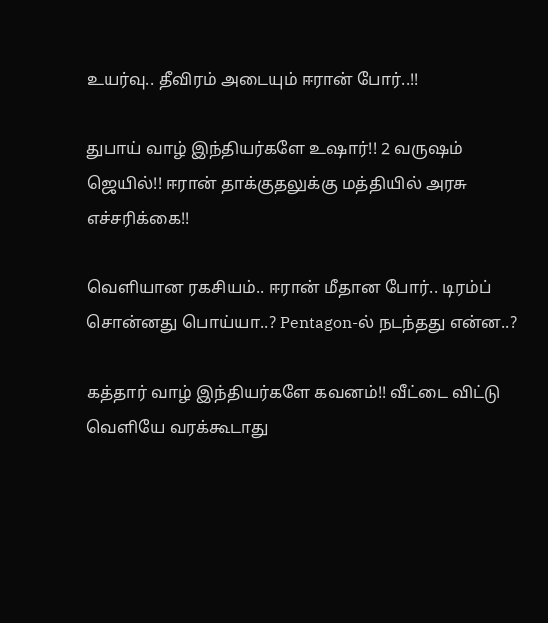உயர்வு.. தீவிரம் அடையும் ஈரான் போர்..!!

துபாய் வாழ் இந்தியர்களே உஷார்!! 2 வருஷம் ஜெயில்!! ஈரான் தாக்குதலுக்கு மத்தியில் அரசு எச்சரிக்கை!!

வெளியான ரகசியம்.. ஈரான் மீதான போர்.. டிரம்ப் சொன்னது பொய்யா..? Pentagon-ல் நடந்தது என்ன..?

கத்தார் வாழ் இந்தியர்களே கவனம்!! வீட்டை விட்டு வெளியே வரக்கூடாது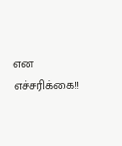என எச்சரிக்கை!!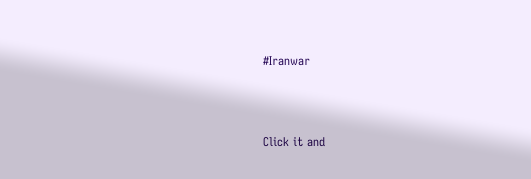#Iranwar



Click it and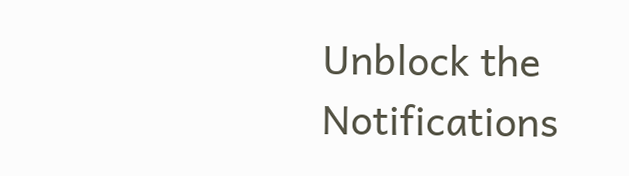Unblock the Notifications